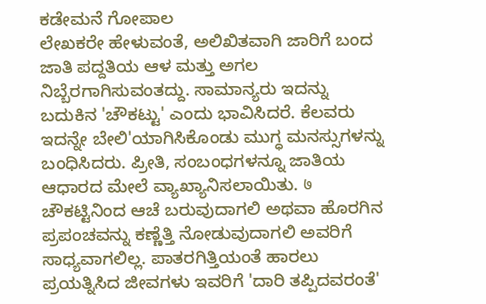ಕಡೇಮನೆ ಗೋಪಾಲ
ಲೇಖಕರೇ ಹೇಳುವಂತೆ, ಅಲಿಖಿತವಾಗಿ ಜಾರಿಗೆ ಬಂದ ಜಾತಿ ಪದ್ದತಿಯ ಆಳ ಮತ್ತು ಅಗಲ ನಿಬ್ಬೆರಗಾಗಿಸುವಂತದ್ದು. ಸಾಮಾನ್ಯರು ಇದನ್ನು ಬದುಕಿನ 'ಚೌಕಟ್ಟು' ಎಂದು ಭಾವಿಸಿದರೆ. ಕೆಲವರು ಇದನ್ನೇ ಬೇಲಿ'ಯಾಗಿಸಿಕೊಂಡು ಮುಗ್ಧ ಮನಸ್ಸುಗಳನ್ನು ಬಂಧಿಸಿದರು. ಪ್ರೀತಿ, ಸಂಬಂಧಗಳನ್ನೂ ಜಾತಿಯ ಆಧಾರದ ಮೇಲೆ ವ್ಯಾಖ್ಯಾನಿಸಲಾಯಿತು. ७ ಚೌಕಟ್ಟಿನಿಂದ ಆಚೆ ಬರುವುದಾಗಲಿ ಅಥವಾ ಹೊರಗಿನ ಪ್ರಪಂಚವನ್ನು ಕಣ್ಣೆತ್ತಿ ನೋಡುವುದಾಗಲಿ ಅವರಿಗೆ ಸಾಧ್ಯವಾಗಲಿಲ್ಲ. ಪಾತರಗಿತ್ತಿಯಂತೆ ಹಾರಲು ಪ್ರಯತ್ನಿಸಿದ ಜೀವಗಳು ಇವರಿಗೆ 'ದಾರಿ ತಪ್ಪಿದವರಂತೆ'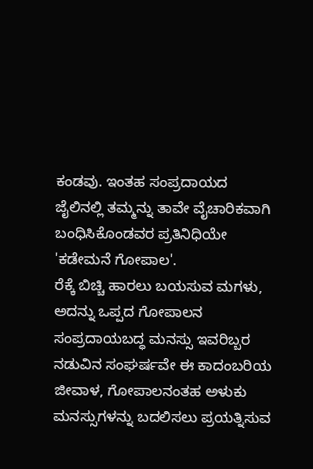ಕಂಡವು. ಇಂತಹ ಸಂಪ್ರದಾಯದ ಜೈಲಿನಲ್ಲಿ ತಮ್ಮನ್ನು ತಾವೇ ವೈಚಾರಿಕವಾಗಿ ಬಂಧಿಸಿಕೊಂಡವರ ಪ್ರತಿನಿಧಿಯೇ 'ಕಡೇಮನೆ ಗೋಪಾಲ'.
ರೆಕ್ಕೆ ಬಿಚ್ಚಿ ಹಾರಲು ಬಯಸುವ ಮಗಳು, ಅದನ್ನು ಒಪ್ಪದ ಗೋಪಾಲನ ಸಂಪ್ರದಾಯಬದ್ಧ ಮನಸ್ಸು ಇವರಿಬ್ಬರ ನಡುವಿನ ಸಂಘರ್ಷವೇ ಈ ಕಾದಂಬರಿಯ ಜೀವಾಳ, ಗೋಪಾಲನಂತಹ ಅಳುಕು ಮನಸ್ಸುಗಳನ್ನು ಬದಲಿಸಲು ಪ್ರಯತ್ನಿಸುವ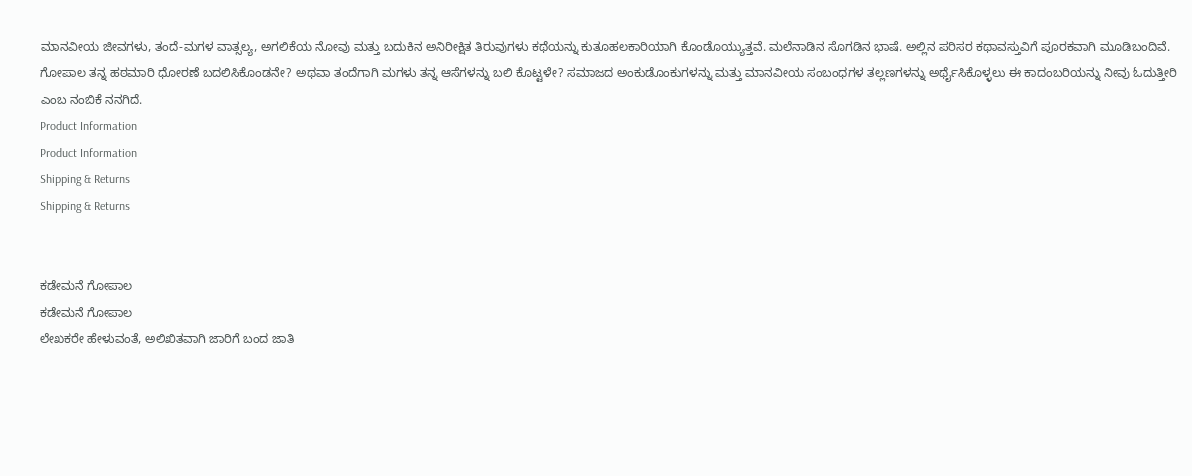ಮಾನವೀಯ ಜೀವಗಳು, ತಂದೆ-ಮಗಳ ವಾತ್ಸಲ್ಯ, ಅಗಲಿಕೆಯ ನೋವು ಮತ್ತು ಬದುಕಿನ ಅನಿರೀಕ್ಷಿತ ತಿರುವುಗಳು ಕಥೆಯನ್ನು ಕುತೂಹಲಕಾರಿಯಾಗಿ ಕೊಂಡೊಯ್ಯುತ್ತವೆ. ಮಲೆನಾಡಿನ ಸೊಗಡಿನ ಭಾಷೆ. ಅಲ್ಲಿನ ಪರಿಸರ ಕಥಾವಸ್ತುವಿಗೆ ಪೂರಕವಾಗಿ ಮೂಡಿಬಂದಿವೆ.
ಗೋಪಾಲ ತನ್ನ ಹಠಮಾರಿ ಧೋರಣೆ ಬದಲಿಸಿಕೊಂಡನೇ? ಅಥವಾ ತಂದೆಗಾಗಿ ಮಗಳು ತನ್ನ ಆಸೆಗಳನ್ನು ಬಲಿ ಕೊಟ್ಟಳೇ? ಸಮಾಜದ ಅಂಕುಡೊಂಕುಗಳನ್ನು ಮತ್ತು ಮಾನವೀಯ ಸಂಬಂಧಗಳ ತಲ್ಲಣಗಳನ್ನು ಅರ್ಥೈಸಿಕೊಳ್ಳಲು ಈ ಕಾದಂಬರಿಯನ್ನು ನೀವು ಓದುತ್ತೀರಿ ಎಂಬ ನಂಬಿಕೆ ನನಗಿದೆ.
Product Information
Product Information
Shipping & Returns
Shipping & Returns


ಕಡೇಮನೆ ಗೋಪಾಲ
ಕಡೇಮನೆ ಗೋಪಾಲ
ಲೇಖಕರೇ ಹೇಳುವಂತೆ, ಅಲಿಖಿತವಾಗಿ ಜಾರಿಗೆ ಬಂದ ಜಾತಿ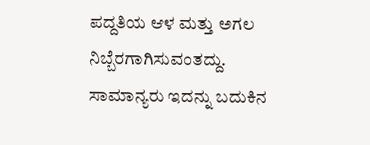ಪದ್ದತಿಯ ಆಳ ಮತ್ತು ಅಗಲ ನಿಬ್ಬೆರಗಾಗಿಸುವಂತದ್ದು. ಸಾಮಾನ್ಯರು ಇದನ್ನು ಬದುಕಿನ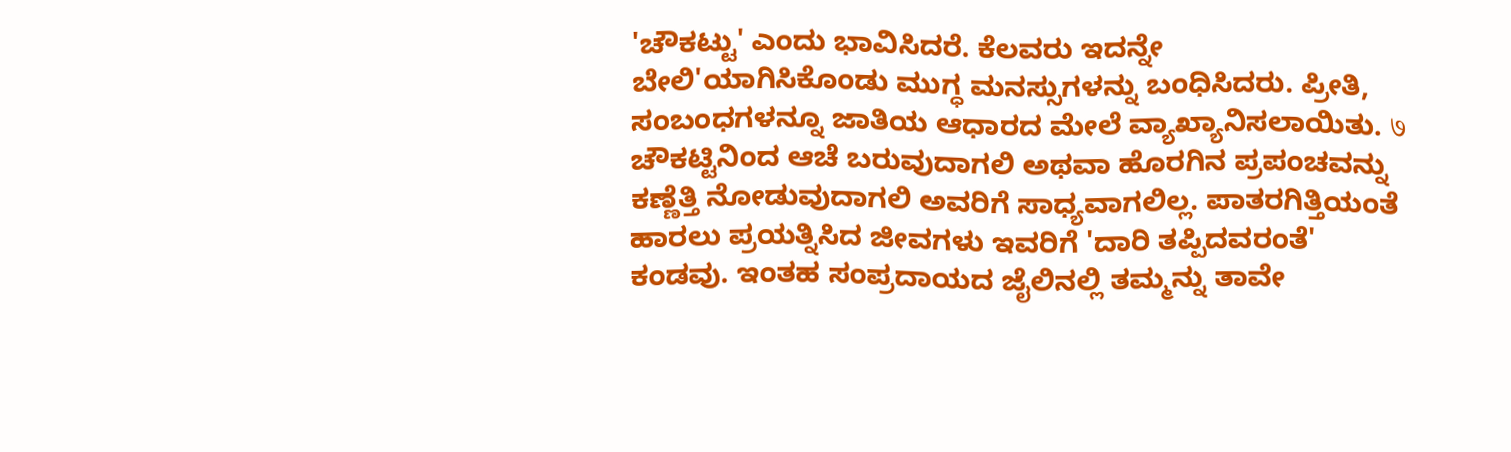'ಚೌಕಟ್ಟು' ಎಂದು ಭಾವಿಸಿದರೆ. ಕೆಲವರು ಇದನ್ನೇ ಬೇಲಿ'ಯಾಗಿಸಿಕೊಂಡು ಮುಗ್ಧ ಮನಸ್ಸುಗಳನ್ನು ಬಂಧಿಸಿದರು. ಪ್ರೀತಿ, ಸಂಬಂಧಗಳನ್ನೂ ಜಾತಿಯ ಆಧಾರದ ಮೇಲೆ ವ್ಯಾಖ್ಯಾನಿಸಲಾಯಿತು. ७ ಚೌಕಟ್ಟಿನಿಂದ ಆಚೆ ಬರುವುದಾಗಲಿ ಅಥವಾ ಹೊರಗಿನ ಪ್ರಪಂಚವನ್ನು ಕಣ್ಣೆತ್ತಿ ನೋಡುವುದಾಗಲಿ ಅವರಿಗೆ ಸಾಧ್ಯವಾಗಲಿಲ್ಲ. ಪಾತರಗಿತ್ತಿಯಂತೆ ಹಾರಲು ಪ್ರಯತ್ನಿಸಿದ ಜೀವಗಳು ಇವರಿಗೆ 'ದಾರಿ ತಪ್ಪಿದವರಂತೆ' ಕಂಡವು. ಇಂತಹ ಸಂಪ್ರದಾಯದ ಜೈಲಿನಲ್ಲಿ ತಮ್ಮನ್ನು ತಾವೇ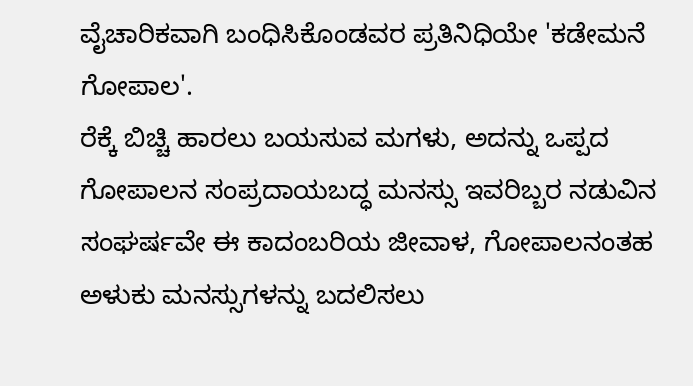ವೈಚಾರಿಕವಾಗಿ ಬಂಧಿಸಿಕೊಂಡವರ ಪ್ರತಿನಿಧಿಯೇ 'ಕಡೇಮನೆ ಗೋಪಾಲ'.
ರೆಕ್ಕೆ ಬಿಚ್ಚಿ ಹಾರಲು ಬಯಸುವ ಮಗಳು, ಅದನ್ನು ಒಪ್ಪದ ಗೋಪಾಲನ ಸಂಪ್ರದಾಯಬದ್ಧ ಮನಸ್ಸು ಇವರಿಬ್ಬರ ನಡುವಿನ ಸಂಘರ್ಷವೇ ಈ ಕಾದಂಬರಿಯ ಜೀವಾಳ, ಗೋಪಾಲನಂತಹ ಅಳುಕು ಮನಸ್ಸುಗಳನ್ನು ಬದಲಿಸಲು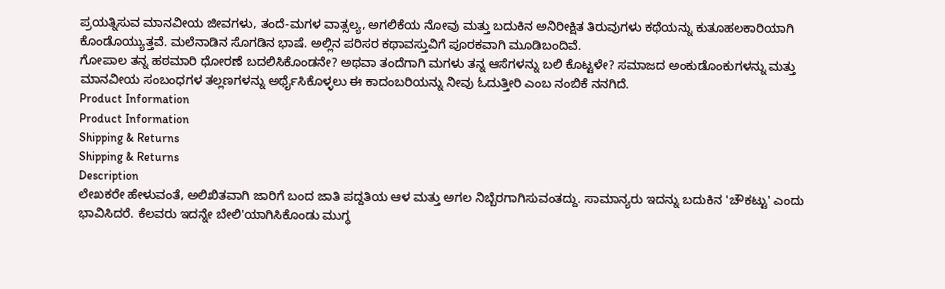ಪ್ರಯತ್ನಿಸುವ ಮಾನವೀಯ ಜೀವಗಳು, ತಂದೆ-ಮಗಳ ವಾತ್ಸಲ್ಯ, ಅಗಲಿಕೆಯ ನೋವು ಮತ್ತು ಬದುಕಿನ ಅನಿರೀಕ್ಷಿತ ತಿರುವುಗಳು ಕಥೆಯನ್ನು ಕುತೂಹಲಕಾರಿಯಾಗಿ ಕೊಂಡೊಯ್ಯುತ್ತವೆ. ಮಲೆನಾಡಿನ ಸೊಗಡಿನ ಭಾಷೆ. ಅಲ್ಲಿನ ಪರಿಸರ ಕಥಾವಸ್ತುವಿಗೆ ಪೂರಕವಾಗಿ ಮೂಡಿಬಂದಿವೆ.
ಗೋಪಾಲ ತನ್ನ ಹಠಮಾರಿ ಧೋರಣೆ ಬದಲಿಸಿಕೊಂಡನೇ? ಅಥವಾ ತಂದೆಗಾಗಿ ಮಗಳು ತನ್ನ ಆಸೆಗಳನ್ನು ಬಲಿ ಕೊಟ್ಟಳೇ? ಸಮಾಜದ ಅಂಕುಡೊಂಕುಗಳನ್ನು ಮತ್ತು ಮಾನವೀಯ ಸಂಬಂಧಗಳ ತಲ್ಲಣಗಳನ್ನು ಅರ್ಥೈಸಿಕೊಳ್ಳಲು ಈ ಕಾದಂಬರಿಯನ್ನು ನೀವು ಓದುತ್ತೀರಿ ಎಂಬ ನಂಬಿಕೆ ನನಗಿದೆ.
Product Information
Product Information
Shipping & Returns
Shipping & Returns
Description
ಲೇಖಕರೇ ಹೇಳುವಂತೆ, ಅಲಿಖಿತವಾಗಿ ಜಾರಿಗೆ ಬಂದ ಜಾತಿ ಪದ್ದತಿಯ ಆಳ ಮತ್ತು ಅಗಲ ನಿಬ್ಬೆರಗಾಗಿಸುವಂತದ್ದು. ಸಾಮಾನ್ಯರು ಇದನ್ನು ಬದುಕಿನ 'ಚೌಕಟ್ಟು' ಎಂದು ಭಾವಿಸಿದರೆ. ಕೆಲವರು ಇದನ್ನೇ ಬೇಲಿ'ಯಾಗಿಸಿಕೊಂಡು ಮುಗ್ಧ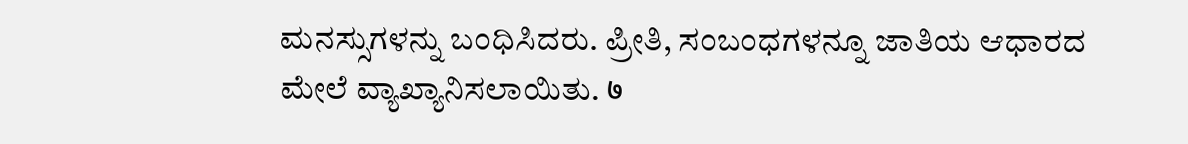ಮನಸ್ಸುಗಳನ್ನು ಬಂಧಿಸಿದರು. ಪ್ರೀತಿ, ಸಂಬಂಧಗಳನ್ನೂ ಜಾತಿಯ ಆಧಾರದ ಮೇಲೆ ವ್ಯಾಖ್ಯಾನಿಸಲಾಯಿತು. ७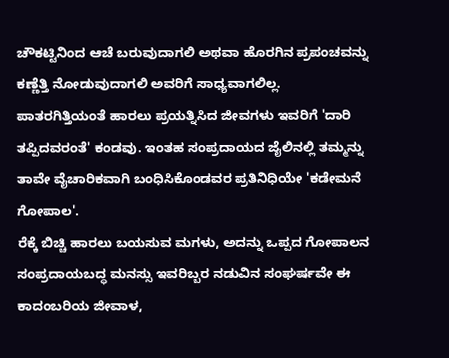ಚೌಕಟ್ಟಿನಿಂದ ಆಚೆ ಬರುವುದಾಗಲಿ ಅಥವಾ ಹೊರಗಿನ ಪ್ರಪಂಚವನ್ನು ಕಣ್ಣೆತ್ತಿ ನೋಡುವುದಾಗಲಿ ಅವರಿಗೆ ಸಾಧ್ಯವಾಗಲಿಲ್ಲ. ಪಾತರಗಿತ್ತಿಯಂತೆ ಹಾರಲು ಪ್ರಯತ್ನಿಸಿದ ಜೀವಗಳು ಇವರಿಗೆ 'ದಾರಿ ತಪ್ಪಿದವರಂತೆ' ಕಂಡವು. ಇಂತಹ ಸಂಪ್ರದಾಯದ ಜೈಲಿನಲ್ಲಿ ತಮ್ಮನ್ನು ತಾವೇ ವೈಚಾರಿಕವಾಗಿ ಬಂಧಿಸಿಕೊಂಡವರ ಪ್ರತಿನಿಧಿಯೇ 'ಕಡೇಮನೆ ಗೋಪಾಲ'.
ರೆಕ್ಕೆ ಬಿಚ್ಚಿ ಹಾರಲು ಬಯಸುವ ಮಗಳು, ಅದನ್ನು ಒಪ್ಪದ ಗೋಪಾಲನ ಸಂಪ್ರದಾಯಬದ್ಧ ಮನಸ್ಸು ಇವರಿಬ್ಬರ ನಡುವಿನ ಸಂಘರ್ಷವೇ ಈ ಕಾದಂಬರಿಯ ಜೀವಾಳ,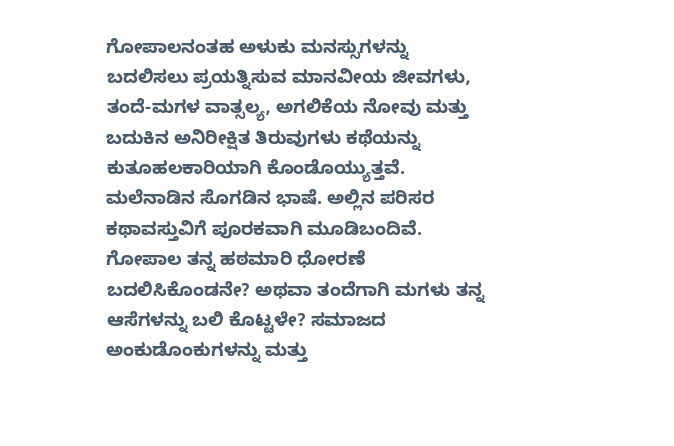ಗೋಪಾಲನಂತಹ ಅಳುಕು ಮನಸ್ಸುಗಳನ್ನು ಬದಲಿಸಲು ಪ್ರಯತ್ನಿಸುವ ಮಾನವೀಯ ಜೀವಗಳು, ತಂದೆ-ಮಗಳ ವಾತ್ಸಲ್ಯ, ಅಗಲಿಕೆಯ ನೋವು ಮತ್ತು ಬದುಕಿನ ಅನಿರೀಕ್ಷಿತ ತಿರುವುಗಳು ಕಥೆಯನ್ನು ಕುತೂಹಲಕಾರಿಯಾಗಿ ಕೊಂಡೊಯ್ಯುತ್ತವೆ. ಮಲೆನಾಡಿನ ಸೊಗಡಿನ ಭಾಷೆ. ಅಲ್ಲಿನ ಪರಿಸರ ಕಥಾವಸ್ತುವಿಗೆ ಪೂರಕವಾಗಿ ಮೂಡಿಬಂದಿವೆ.
ಗೋಪಾಲ ತನ್ನ ಹಠಮಾರಿ ಧೋರಣೆ ಬದಲಿಸಿಕೊಂಡನೇ? ಅಥವಾ ತಂದೆಗಾಗಿ ಮಗಳು ತನ್ನ ಆಸೆಗಳನ್ನು ಬಲಿ ಕೊಟ್ಟಳೇ? ಸಮಾಜದ ಅಂಕುಡೊಂಕುಗಳನ್ನು ಮತ್ತು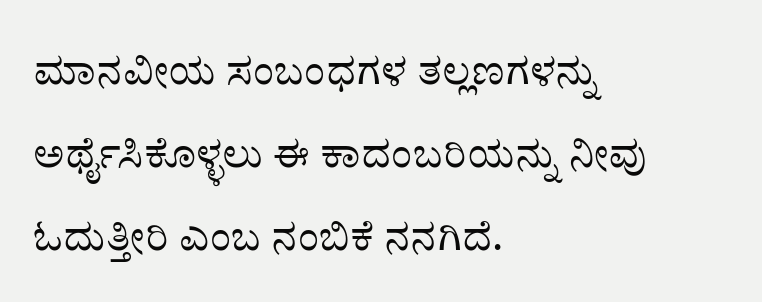ಮಾನವೀಯ ಸಂಬಂಧಗಳ ತಲ್ಲಣಗಳನ್ನು ಅರ್ಥೈಸಿಕೊಳ್ಳಲು ಈ ಕಾದಂಬರಿಯನ್ನು ನೀವು ಓದುತ್ತೀರಿ ಎಂಬ ನಂಬಿಕೆ ನನಗಿದೆ.